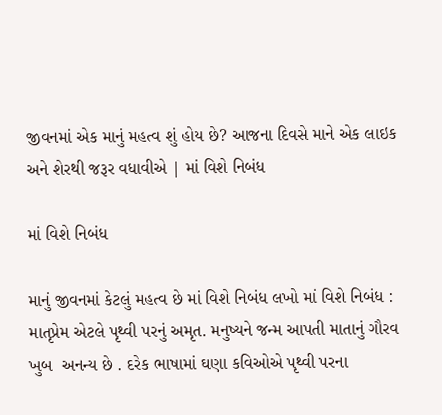જીવનમાં એક માનું મહત્વ શું હોય છે? આજના દિવસે માને એક લાઇક અને શેરથી જરૂર વધાવીએ | માં વિશે નિબંધ

માં વિશે નિબંધ

માનું જીવનમાં કેટલું મહત્વ છે માં વિશે નિબંધ લખો માં વિશે નિબંધ : માતૃપ્રેમ એટલે પૃથ્વી પરનું અમૃત. મનુષ્યને જન્મ આપતી માતાનું ગૌરવ ખુબ  અનન્ય છે . દરેક ભાષામાં ઘણા કવિઓએ પૃથ્વી પરના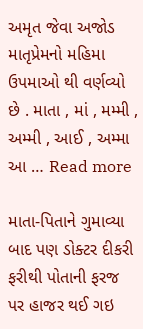અમૃત જેવા અજોડ માતૃપ્રેમનો મહિમા ઉપમાઓ થી વર્ણવ્યો છે . માતા , માં , મમ્મી , અમ્મી , આઈ , અમ્મા આ … Read more

માતા-પિતાને ગુમાવ્યા બાદ પણ ડોક્ટર દીકરી ફરીથી પોતાની ફરજ પર હાજર થઈ ગઇ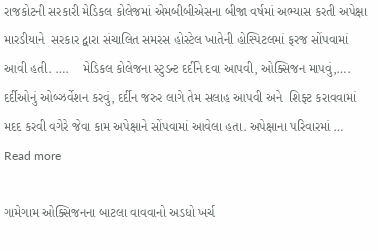રાજકોટની સરકારી મેડિકલ કોલેજમાં એમબીબીએસના બીજા વર્ષમાં અભ્યાસ કરતી અપેક્ષા મારડીયાને  સરકાર દ્વારા સંચાલિત સમરસ હોસ્ટેલ ખાતેની હોસ્પિટલમાં ફરજ સોંપવામાં આવી હતી. ….    મેડિકલ કોલેજના સ્ટુડન્ટ દર્દીને દવા આપવી, ઓક્સિજન માપવું,…. દર્દીઓનું ઓબ્ઝર્વેશન કરવું, દર્દીન જરુર લાગે તેમ સલાહ આપવી અને  શિફ્ટ કરાવવામાં મદદ કરવી વગેરે જેવા કામ અપેક્ષાને સોંપવામાં આવેલા હતા. અપેક્ષાના પરિવારમાં … Read more

ગામેગામ ઓક્સિજનના બાટલા વાવવાનો અડધો ખર્ચ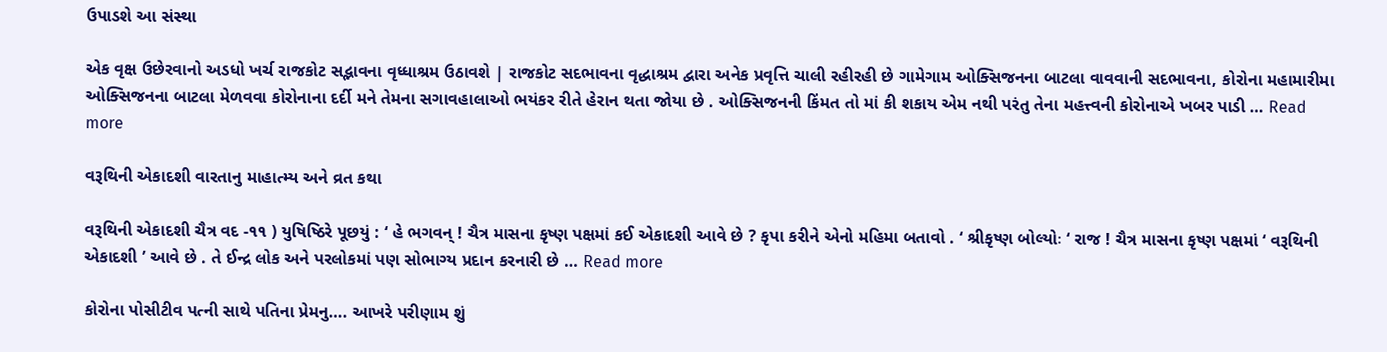ઉપાડશે આ સંસ્થા

એક વૃક્ષ ઉછેરવાનો અડધો ખર્ચ રાજકોટ સદ્ભાવના વૃધ્ધાશ્રમ ઉઠાવશે | રાજકોટ સદભાવના વૃદ્ધાશ્રમ દ્વારા અનેક પ્રવૃત્તિ ચાલી રહીરહી છે ગામેગામ ઓક્સિજનના બાટલા વાવવાની સદભાવના, કોરોના મહામારીમા ઓક્સિજનના બાટલા મેળવવા કોરોનાના દર્દી મને તેમના સગાવહાલાઓ ભયંકર રીતે હેરાન થતા જોયા છે . ઓક્સિજનની કિંમત તો માં કી શકાય એમ નથી પરંતુ તેના મહત્ત્વની કોરોનાએ ખબર પાડી … Read more

વરૂથિની એકાદશી વારતાનુ માહાત્મ્ય અને વ્રત કથા

વરૂથિની એકાદશી ચૈત્ર વદ -૧૧ ) યુષિષ્ઠિરે પૂછયું : ‘ હે ભગવન્ ! ચૈત્ર માસના કૃષ્ણ પક્ષમાં કઈ એકાદશી આવે છે ? કૃપા કરીને એનો મહિમા બતાવો . ‘ શ્રીકૃષ્ણ બોલ્યોઃ ‘ રાજ ! ચૈત્ર માસના કૃષ્ણ પક્ષમાં ‘ વરૂથિની એકાદશી ’ આવે છે . તે ઈન્દ્ર લોક અને પરલોકમાં પણ સોભાગ્ય પ્રદાન કરનારી છે … Read more

કોરોના પોસીટીવ પત્ની સાથે પતિના પ્રેમનુ…. આખરે પરીણામ શું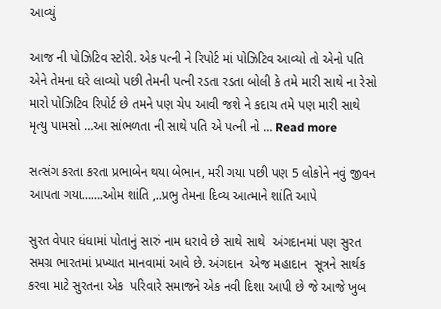આવ્યું

આજ ની પોઝિટિવ સ્ટોરી. એક પત્ની ને રિપોર્ટ માં પોઝિટિવ આવ્યો તો એનો પતિ એને તેમના ઘરે લાવ્યો પછી તેમની પત્ની રડતા રડતા બોલી કે તમે મારી સાથે ના રેસો મારો પોઝિટિવ રિપોર્ટ છે તમને પણ ચેપ આવી જશે ને કદાચ તમે પણ મારી સાથે મૃત્યુ પામસો …આ સાંભળતા ની સાથે પતિ એ પત્ની નો … Read more

સત્સંગ કરતા કરતા પ્રભાબેન થયા બેભાન, મરી ગયા પછી પણ 5 લોકોને નવું જીવન આપતા ગયા…….ઓમ શાંતિ ,..પ્રભુ તેમના દિવ્ય આત્માને શાંતિ આપે

સુરત વેપાર ધંધામાં પોતાનું સારું નામ ધરાવે છે સાથે સાથે  અંગદાનમાં પણ સુરત સમગ્ર ભારતમાં પ્રખ્યાત માનવામાં આવે છે. અંગદાન  એજ મહાદાન  સૂત્રને સાર્થક કરવા માટે સુરતના એક  પરિવારે સમાજને એક નવી દિશા આપી છે જે આજે ખુબ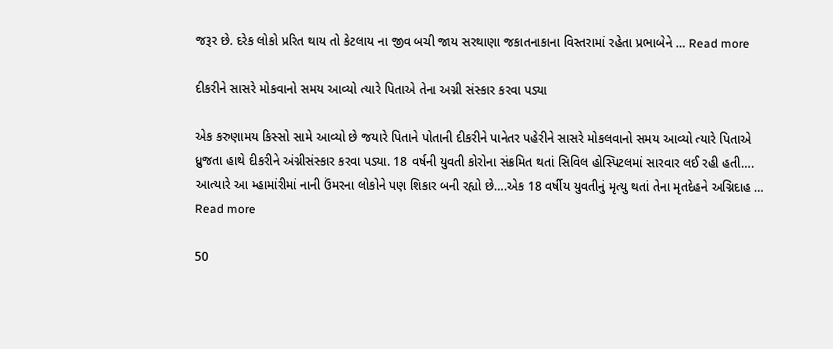જરૂર છે. દરેક લોકો પ્રરિત થાય તો કેટલાય ના જીવ બચી જાય સરથાણા જકાતનાકાના વિસ્તરામાં રહેતા પ્રભાબેને … Read more

દીકરીને સાસરે મોકવાનો સમય આવ્યો ત્યારે પિતાએ તેના અગ્ની સંસ્કાર કરવા પડ્યા

એક કરુણામય કિસ્સો સામે આવ્યો છે જયારે પિતાને પોતાની દીકરીને પાનેતર પહેરીને સાસરે મોકલવાનો સમય આવ્યો ત્યારે પિતાએ ધ્રુજતા હાથે દીકરીને અંગ્નીસંસ્કાર કરવા પડ્યા. 18 વર્ષની યુવતી કોરોના સંક્રમિત થતાં સિવિલ હોસ્પિટલમાં સારવાર લઈ રહી હતી…. આત્યારે આ મ્હામાંરીમાં નાની ઉંમરના લોકોને પણ શિકાર બની રહ્યો છે….એક 18 વર્ષીય યુવતીનું મૃત્યુ થતાં તેના મૃતદેહને અગ્નિદાહ … Read more

50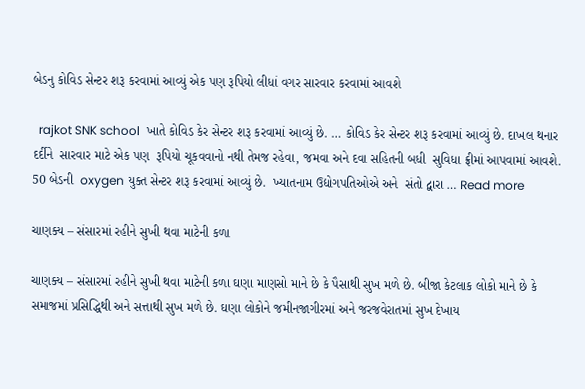બેડનુ કોવિડ સેન્ટર શરૂ કરવામાં આવ્યું એક પણ રૂપિયો લીધાં વગર સારવાર કરવામાં આવશે

  rajkot SNK school  ખાતે કોવિડ કેર સેન્ટર શરૂ કરવામાં આવ્યું છે. … કોવિડ કેર સેન્ટર શરૂ કરવામાં આવ્યું છે. દાખલ થનાર દર્દીને  સારવાર માટે એક પણ  રૂપિયો ચૂકવવાનો નથી તેમજ રહેવા, જમવા અને દવા સહિતની બધી  સુવિધા ફ્રીમાં આપવામાં આવશે.  50 બેડની  oxygen યુક્ત સેન્ટર શરૂ કરવામાં આવ્યું છે.  ખ્યાતનામ ઉદ્યોગપતિઓએ અને  સંતો દ્વારા … Read more

ચાણક્ય – સંસારમાં રહીને સુખી થવા માટેની કળા

ચાણક્ય – સંસારમાં રહીને સુખી થવા માટેની કળા ઘણા માણસો માને છે કે પૈસાથી સુખ મળે છે. બીજા કેટલાક લોકો માને છે કે સમાજમાં પ્રસિદ્ધિથી અને સત્તાથી સુખ મળે છે. ઘણા લોકોને જમીનજાગીરમાં અને જરજવેરાતમાં સુખ દેખાય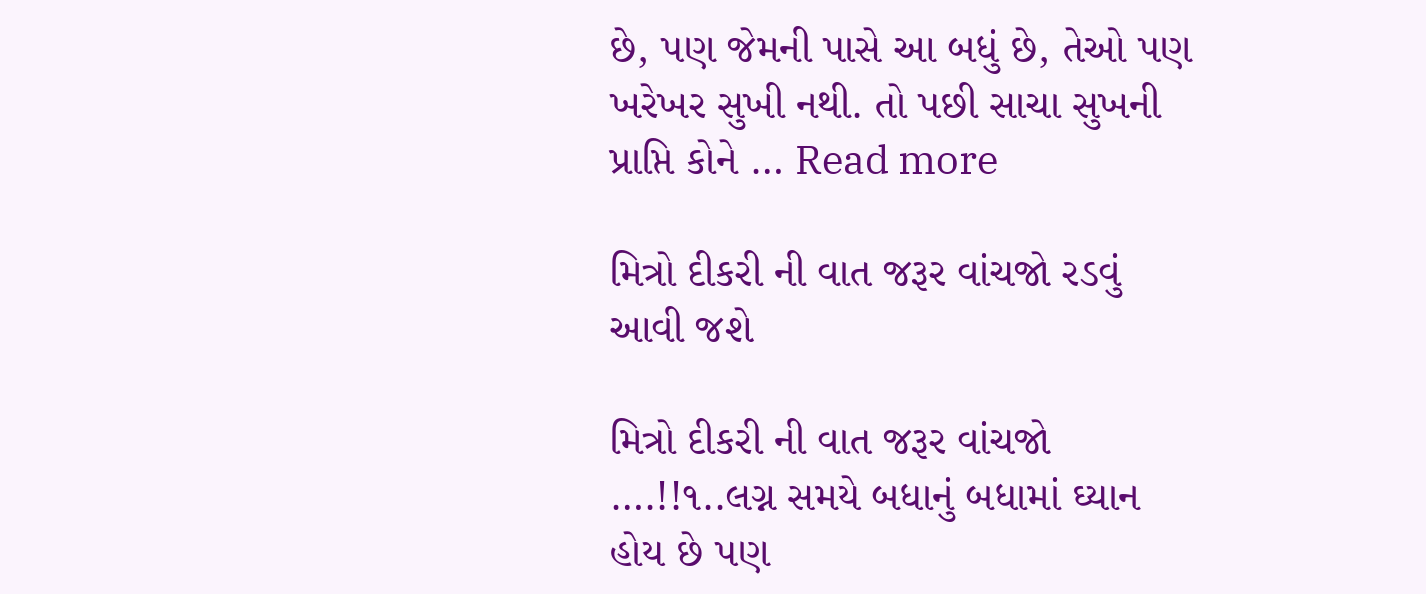છે, પણ જેમની પાસે આ બધું છે, તેઓ પણ ખરેખર સુખી નથી. તો પછી સાચા સુખની પ્રાપ્તિ કોને … Read more

મિત્રો દીકરી ની વાત જરૂર વાંચજો રડવું આવી જશે

મિત્રો દીકરી ની વાત જરૂર વાંચજો ….!!૧..લગ્ન સમયે બધાનું બધામાં ઘ્યાન હોય છે પણ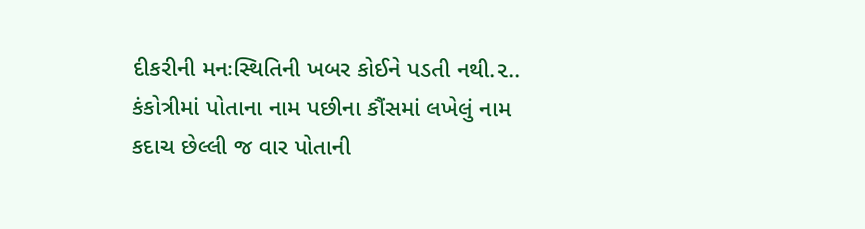દીકરીની મનઃસ્થિતિની ખબર કોઈને પડતી નથી.૨.. કંકોત્રીમાં પોતાના નામ પછીના કૌંસમાં લખેલું નામ કદાચ છેલ્લી જ વાર પોતાની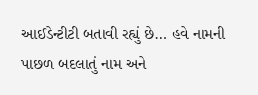આઈડેન્ટીટી બતાવી રહ્યું છે… હવે નામની પાછળ બદલાતું નામ અને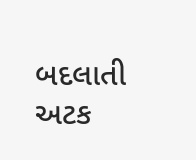બદલાતી અટક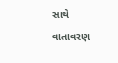સાથે વાતાવરણ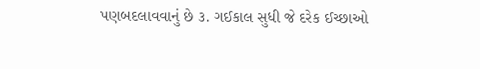પણબદલાવવાનું છે ૩. ગઈકાલ સુધી જે દરેક ઈચ્છાઓ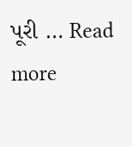પૂરી … Read more